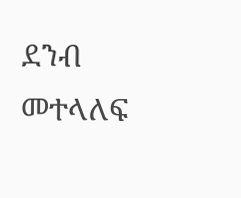ደንብ መተላለፍ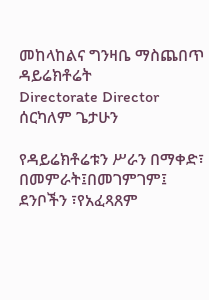መከላከልና ግንዛቤ ማስጨበጥ ዳይሬክቶሬት
Directorate Director
ሰርካለም ጌታሁን

የዳይሬክቶሬቱን ሥራን በማቀድ፣ በመምራት፤በመገምገም፤ ደንቦችን ፣የአፈጻጸም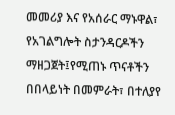መመሪያ እና የአሰራር ማኑዋል፣ የአገልግሎት ስታንዳርዶችን ማዘጋጀት፤የሚጠኑ ጥናቶችን በበላይነት በመምራት፣ በተለያየ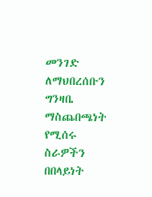መንገድ ለማህበረሰቡን ግንዛቤ ማስጨበጫነት የሚሰሩ ስራዎችን በበላይነት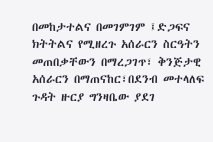በመከታተልና በመገምገም ፤ድጋፍና ክትትልና የሚዘረጉ አሰራርን ስርዓትን መጠበቃቸውን በማረጋገጥ፣ ቅንጅታዊ አሰራርን በማጠናከር፣በደንብ መተላለፍ ጉዳት ዙርያ ግንዛቤው ያደገ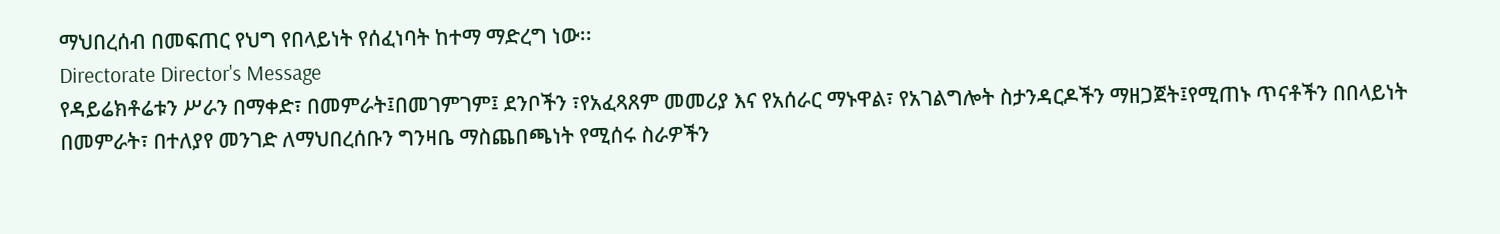ማህበረሰብ በመፍጠር የህግ የበላይነት የሰፈነባት ከተማ ማድረግ ነው፡፡
Directorate Director's Message
የዳይሬክቶሬቱን ሥራን በማቀድ፣ በመምራት፤በመገምገም፤ ደንቦችን ፣የአፈጻጸም መመሪያ እና የአሰራር ማኑዋል፣ የአገልግሎት ስታንዳርዶችን ማዘጋጀት፤የሚጠኑ ጥናቶችን በበላይነት በመምራት፣ በተለያየ መንገድ ለማህበረሰቡን ግንዛቤ ማስጨበጫነት የሚሰሩ ስራዎችን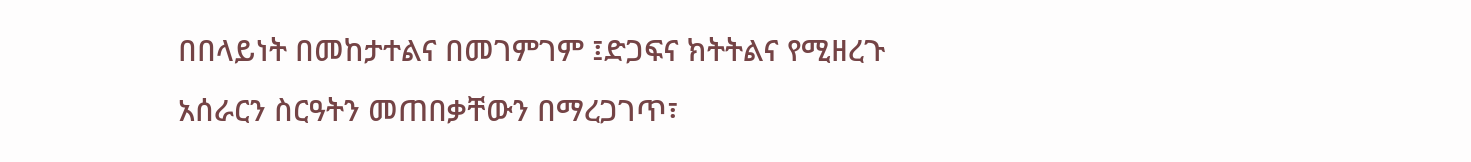በበላይነት በመከታተልና በመገምገም ፤ድጋፍና ክትትልና የሚዘረጉ አሰራርን ስርዓትን መጠበቃቸውን በማረጋገጥ፣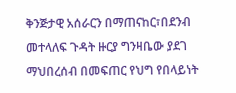ቅንጅታዊ አሰራርን በማጠናከር፣በደንብ መተላለፍ ጉዳት ዙርያ ግንዛቤው ያደገ ማህበረሰብ በመፍጠር የህግ የበላይነት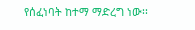የሰፈነባት ከተማ ማድረግ ነው፡፡